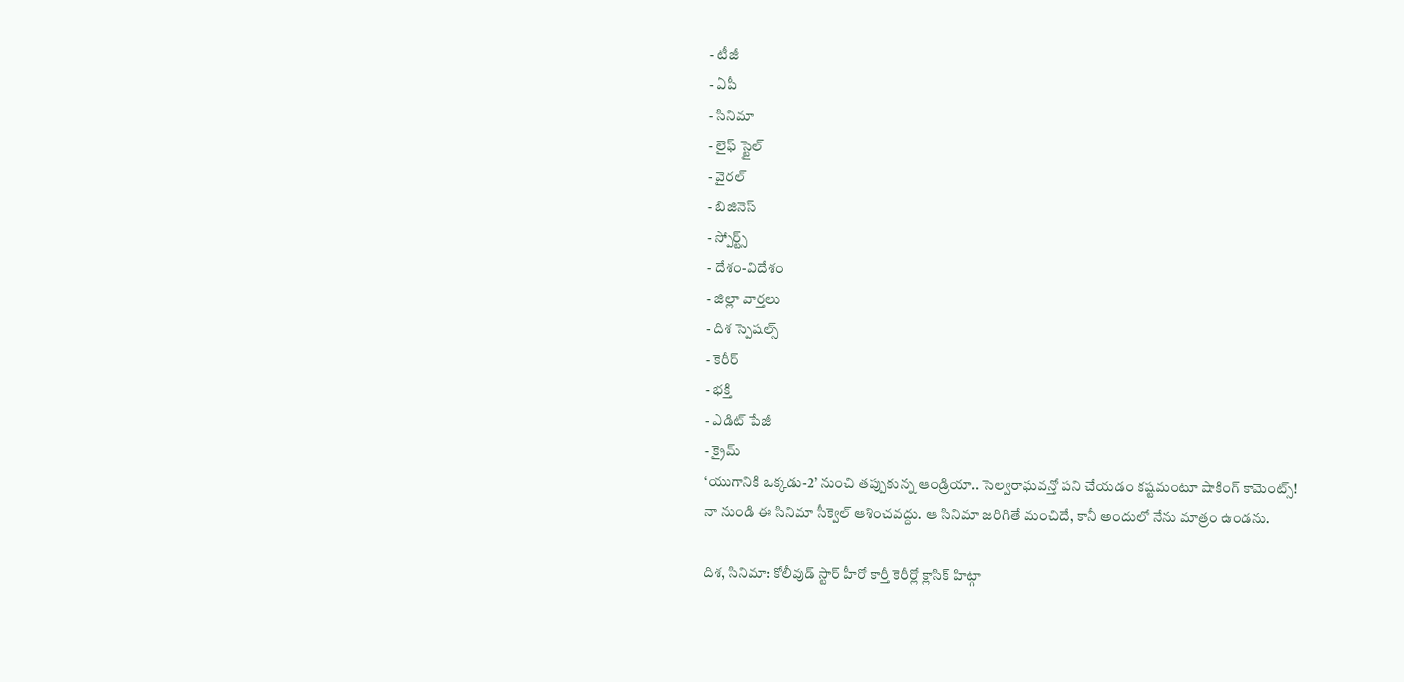- టీజీ
- ఏపీ
- సినిమా
- లైఫ్ స్టైల్
- వైరల్
- బిజినెస్
- స్పోర్ట్స్
- దేశం-విదేశం
- జిల్లా వార్తలు
- దిశ స్పెషల్స్
- కెరీర్
- భక్తి
- ఎడిట్ పేజీ
- క్రైమ్
‘యుగానికి ఒక్కడు-2’ నుంచి తప్పుకున్న ఆండ్రియా.. సెల్వరాఘవన్తో పని చేయడం కష్టమంటూ షాకింగ్ కామెంట్స్!
నా నుండి ఈ సినిమా సీక్వెల్ ఆశించవద్దు. ఆ సినిమా జరిగితే మంచిదే, కానీ అందులో నేను మాత్రం ఉండను.

దిశ, సినిమా: కోలీవుడ్ స్టార్ హీరో కార్తీ కెరీర్లో క్లాసిక్ హిట్గా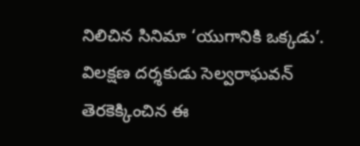నిలిచిన సినిమా ‘యుగానికి ఒక్కడు’. విలక్షణ దర్శకుడు సెల్వరాఘవన్ తెరకెక్కించిన ఈ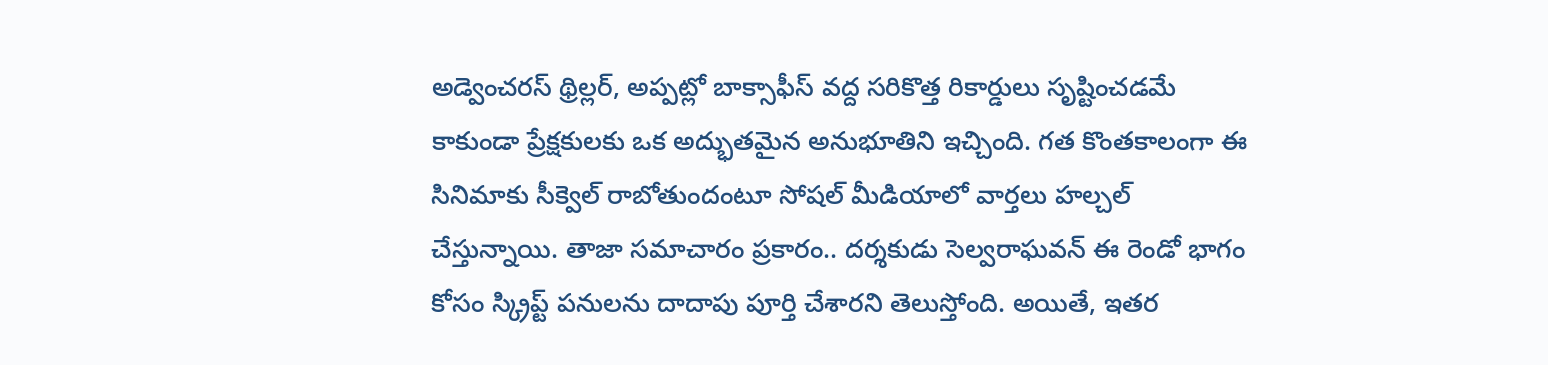అడ్వెంచరస్ థ్రిల్లర్, అప్పట్లో బాక్సాఫీస్ వద్ద సరికొత్త రికార్డులు సృష్టించడమే కాకుండా ప్రేక్షకులకు ఒక అద్భుతమైన అనుభూతిని ఇచ్చింది. గత కొంతకాలంగా ఈ సినిమాకు సీక్వెల్ రాబోతుందంటూ సోషల్ మీడియాలో వార్తలు హల్చల్ చేస్తున్నాయి. తాజా సమాచారం ప్రకారం.. దర్శకుడు సెల్వరాఘవన్ ఈ రెండో భాగం కోసం స్క్రిప్ట్ పనులను దాదాపు పూర్తి చేశారని తెలుస్తోంది. అయితే, ఇతర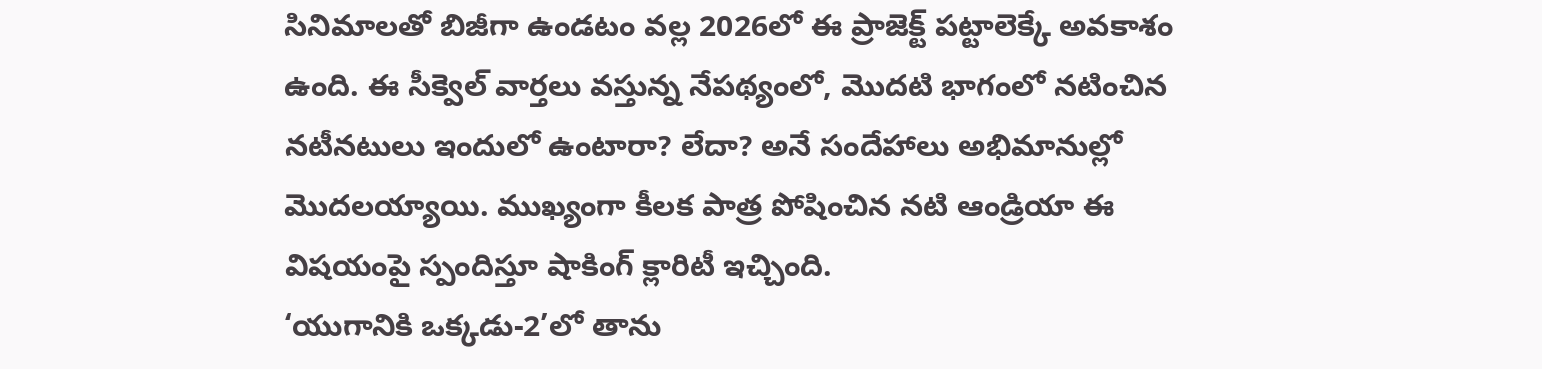సినిమాలతో బిజీగా ఉండటం వల్ల 2026లో ఈ ప్రాజెక్ట్ పట్టాలెక్కే అవకాశం ఉంది. ఈ సీక్వెల్ వార్తలు వస్తున్న నేపథ్యంలో, మొదటి భాగంలో నటించిన నటీనటులు ఇందులో ఉంటారా? లేదా? అనే సందేహాలు అభిమానుల్లో మొదలయ్యాయి. ముఖ్యంగా కీలక పాత్ర పోషించిన నటి ఆండ్రియా ఈ విషయంపై స్పందిస్తూ షాకింగ్ క్లారిటీ ఇచ్చింది.
‘యుగానికి ఒక్కడు-2’లో తాను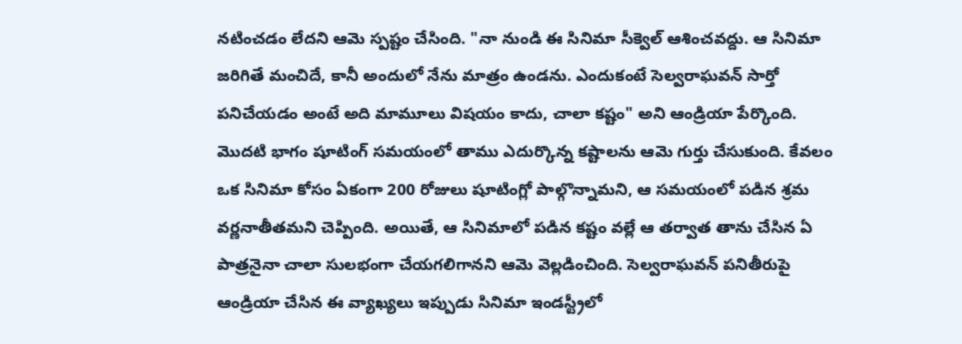నటించడం లేదని ఆమె స్పష్టం చేసింది. "నా నుండి ఈ సినిమా సీక్వెల్ ఆశించవద్దు. ఆ సినిమా జరిగితే మంచిదే, కానీ అందులో నేను మాత్రం ఉండను. ఎందుకంటే సెల్వరాఘవన్ సార్తో పనిచేయడం అంటే అది మామూలు విషయం కాదు, చాలా కష్టం" అని ఆండ్రియా పేర్కొంది. మొదటి భాగం షూటింగ్ సమయంలో తాము ఎదుర్కొన్న కష్టాలను ఆమె గుర్తు చేసుకుంది. కేవలం ఒక సినిమా కోసం ఏకంగా 200 రోజులు షూటింగ్లో పాల్గొన్నామని, ఆ సమయంలో పడిన శ్రమ వర్ణనాతీతమని చెప్పింది. అయితే, ఆ సినిమాలో పడిన కష్టం వల్లే ఆ తర్వాత తాను చేసిన ఏ పాత్రనైనా చాలా సులభంగా చేయగలిగానని ఆమె వెల్లడించింది. సెల్వరాఘవన్ పనితీరుపై ఆండ్రియా చేసిన ఈ వ్యాఖ్యలు ఇప్పుడు సినిమా ఇండస్ట్రీలో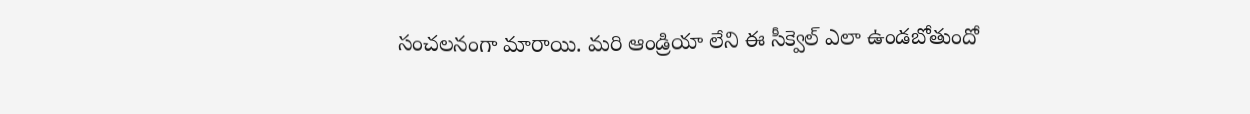సంచలనంగా మారాయి. మరి ఆండ్రియా లేని ఈ సీక్వెల్ ఎలా ఉండబోతుందో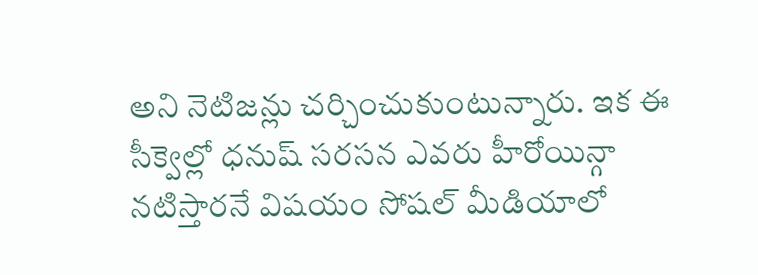అని నెటిజన్లు చర్చించుకుంటున్నారు. ఇక ఈ సీక్వెల్లో ధనుష్ సరసన ఎవరు హీరోయిన్గా నటిస్తారనే విషయం సోషల్ మీడియాలో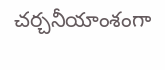చర్చనీయాంశంగా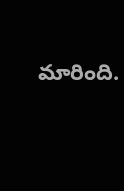మారింది.